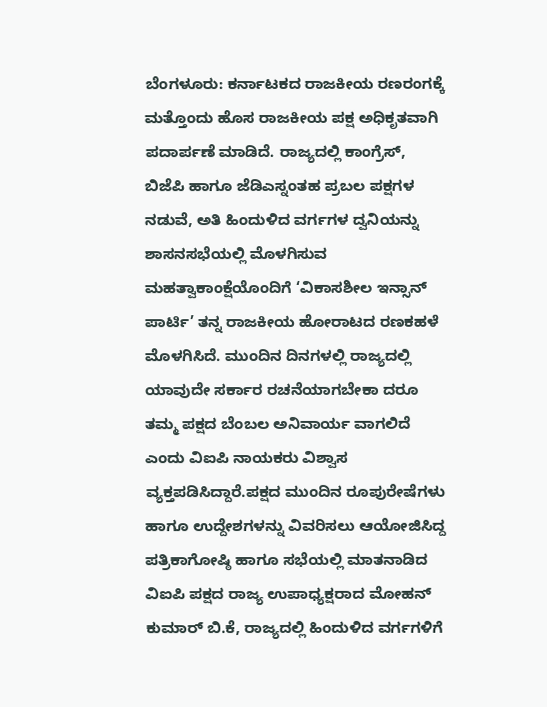ಬೆಂಗಳೂರು: ಕರ್ನಾಟಕದ ರಾಜಕೀಯ ರಣರಂಗಕ್ಕೆ ಮತ್ತೊಂದು ಹೊಸ ರಾಜಕೀಯ ಪಕ್ಷ ಅಧಿಕೃತವಾಗಿ ಪದಾರ್ಪಣೆ ಮಾಡಿದೆ. ರಾಜ್ಯದಲ್ಲಿ ಕಾಂಗ್ರೆಸ್, ಬಿಜೆಪಿ ಹಾಗೂ ಜೆಡಿಎಸ್ನಂತಹ ಪ್ರಬಲ ಪಕ್ಷಗಳ ನಡುವೆ, ಅತಿ ಹಿಂದುಳಿದ ವರ್ಗಗಳ ದ್ವನಿಯನ್ನು ಶಾಸನಸಭೆಯಲ್ಲಿ ಮೊಳಗಿಸುವ ಮಹತ್ವಾಕಾಂಕ್ಷೆಯೊಂದಿಗೆ ‘ವಿಕಾಸಶೀಲ ಇನ್ಸಾನ್ ಪಾರ್ಟಿ’ ತನ್ನ ರಾಜಕೀಯ ಹೋರಾಟದ ರಣಕಹಳೆ ಮೊಳಗಿಸಿದೆ. ಮುಂದಿನ ದಿನಗಳಲ್ಲಿ ರಾಜ್ಯದಲ್ಲಿ ಯಾವುದೇ ಸರ್ಕಾರ ರಚನೆಯಾಗಬೇಕಾ ದರೂ ತಮ್ಮ ಪಕ್ಷದ ಬೆಂಬಲ ಅನಿವಾರ್ಯ ವಾಗಲಿದೆ ಎಂದು ವಿಐಪಿ ನಾಯಕರು ವಿಶ್ವಾಸ ವ್ಯಕ್ತಪಡಿಸಿದ್ದಾರೆ.ಪಕ್ಷದ ಮುಂದಿನ ರೂಪುರೇಷೆಗಳು ಹಾಗೂ ಉದ್ದೇಶಗಳನ್ನು ವಿವರಿಸಲು ಆಯೋಜಿಸಿದ್ದ ಪತ್ರಿಕಾಗೋಷ್ಠಿ ಹಾಗೂ ಸಭೆಯಲ್ಲಿ ಮಾತನಾಡಿದ ವಿಐಪಿ ಪಕ್ಷದ ರಾಜ್ಯ ಉಪಾಧ್ಯಕ್ಷರಾದ ಮೋಹನ್ ಕುಮಾರ್ ಬಿ.ಕೆ, ರಾಜ್ಯದಲ್ಲಿ ಹಿಂದುಳಿದ ವರ್ಗಗಳಿಗೆ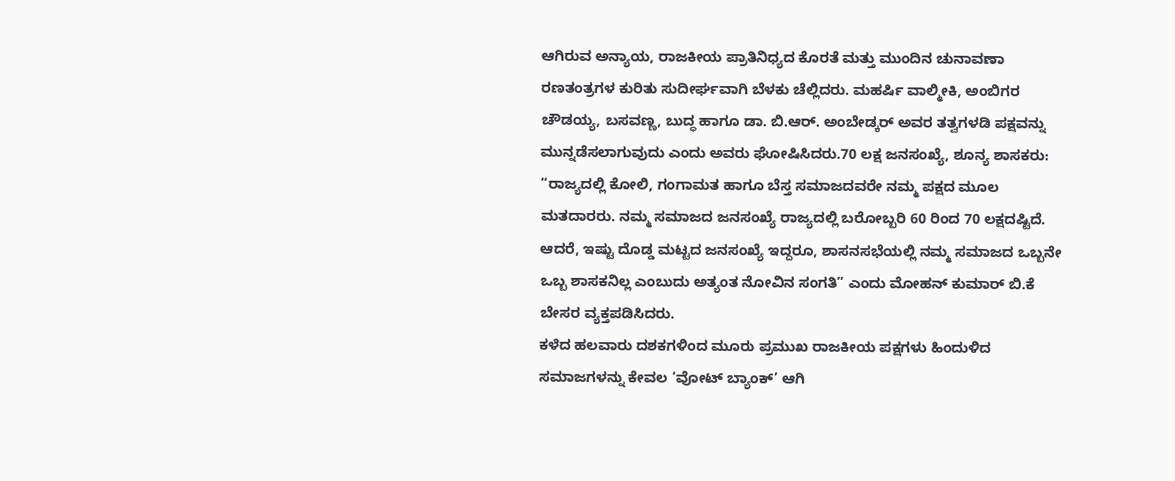ಆಗಿರುವ ಅನ್ಯಾಯ, ರಾಜಕೀಯ ಪ್ರಾತಿನಿಧ್ಯದ ಕೊರತೆ ಮತ್ತು ಮುಂದಿನ ಚುನಾವಣಾ ರಣತಂತ್ರಗಳ ಕುರಿತು ಸುದೀರ್ಘವಾಗಿ ಬೆಳಕು ಚೆಲ್ಲಿದರು. ಮಹರ್ಷಿ ವಾಲ್ಮೀಕಿ, ಅಂಬಿಗರ ಚೌಡಯ್ಯ, ಬಸವಣ್ಣ, ಬುದ್ಧ ಹಾಗೂ ಡಾ. ಬಿ.ಆರ್. ಅಂಬೇಡ್ಕರ್ ಅವರ ತತ್ವಗಳಡಿ ಪಕ್ಷವನ್ನು ಮುನ್ನಡೆಸಲಾಗುವುದು ಎಂದು ಅವರು ಘೋಷಿಸಿದರು.70 ಲಕ್ಷ ಜನಸಂಖ್ಯೆ, ಶೂನ್ಯ ಶಾಸಕರು: “ರಾಜ್ಯದಲ್ಲಿ ಕೋಲಿ, ಗಂಗಾಮತ ಹಾಗೂ ಬೆಸ್ತ ಸಮಾಜದವರೇ ನಮ್ಮ ಪಕ್ಷದ ಮೂಲ ಮತದಾರರು. ನಮ್ಮ ಸಮಾಜದ ಜನಸಂಖ್ಯೆ ರಾಜ್ಯದಲ್ಲಿ ಬರೋಬ್ಬರಿ 60 ರಿಂದ 70 ಲಕ್ಷದಷ್ಟಿದೆ. ಆದರೆ, ಇಷ್ಟು ದೊಡ್ಡ ಮಟ್ಟದ ಜನಸಂಖ್ಯೆ ಇದ್ದರೂ, ಶಾಸನಸಭೆಯಲ್ಲಿ ನಮ್ಮ ಸಮಾಜದ ಒಬ್ಬನೇ ಒಬ್ಬ ಶಾಸಕನಿಲ್ಲ ಎಂಬುದು ಅತ್ಯಂತ ನೋವಿನ ಸಂಗತಿ” ಎಂದು ಮೋಹನ್ ಕುಮಾರ್ ಬಿ.ಕೆ ಬೇಸರ ವ್ಯಕ್ತಪಡಿಸಿದರು.
ಕಳೆದ ಹಲವಾರು ದಶಕಗಳಿಂದ ಮೂರು ಪ್ರಮುಖ ರಾಜಕೀಯ ಪಕ್ಷಗಳು ಹಿಂದುಳಿದ ಸಮಾಜಗಳನ್ನು ಕೇವಲ ‘ವೋಟ್ ಬ್ಯಾಂಕ್’ ಆಗಿ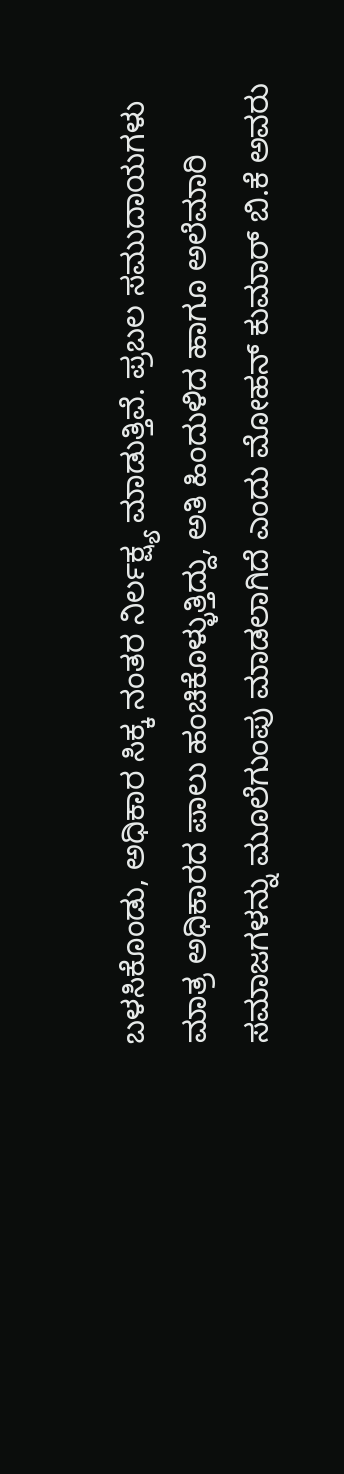ಬಳಸಿಕೊಂಡು, ಅಧಿಕಾರ ಸಿಕ್ಕ ನಂತರ ನಿರ್ಲಕ್ಷ್ಯ ಮಾಡುತ್ತಿವೆ. ಪ್ರಬಲ ಸಮುದಾಯಗಳು ಮಾತ್ರ ಅಧಿಕಾರದ ಪಾಲು ಹಂಚಿಕೊಳ್ಳುತ್ತಿದ್ದು, ಅತಿ ಹಿಂದುಳಿದ ಹಾಗೂ ಅಲೆಮಾರಿ ಸಮಾಜಗಳನ್ನು ಮೂಲೆಗುಂಪು ಮಾಡಲಾಗಿದೆ ಎಂದು ಮೋಹನ್ ಕುಮಾರ್ ಬಿ.ಕೆ ಅವರು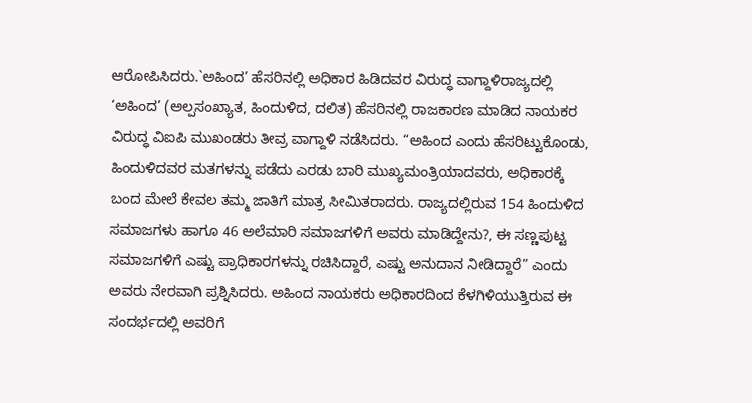ಆರೋಪಿಸಿದರು.`ಅಹಿಂದ’ ಹೆಸರಿನಲ್ಲಿ ಅಧಿಕಾರ ಹಿಡಿದವರ ವಿರುದ್ಧ ವಾಗ್ದಾಳಿರಾಜ್ಯದಲ್ಲಿ ‘ಅಹಿಂದ’ (ಅಲ್ಪಸಂಖ್ಯಾತ, ಹಿಂದುಳಿದ, ದಲಿತ) ಹೆಸರಿನಲ್ಲಿ ರಾಜಕಾರಣ ಮಾಡಿದ ನಾಯಕರ ವಿರುದ್ಧ ವಿಐಪಿ ಮುಖಂಡರು ತೀವ್ರ ವಾಗ್ದಾಳಿ ನಡೆಸಿದರು. “ಅಹಿಂದ ಎಂದು ಹೆಸರಿಟ್ಟುಕೊಂಡು, ಹಿಂದುಳಿದವರ ಮತಗಳನ್ನು ಪಡೆದು ಎರಡು ಬಾರಿ ಮುಖ್ಯಮಂತ್ರಿಯಾದವರು, ಅಧಿಕಾರಕ್ಕೆ ಬಂದ ಮೇಲೆ ಕೇವಲ ತಮ್ಮ ಜಾತಿಗೆ ಮಾತ್ರ ಸೀಮಿತರಾದರು. ರಾಜ್ಯದಲ್ಲಿರುವ 154 ಹಿಂದುಳಿದ ಸಮಾಜಗಳು ಹಾಗೂ 46 ಅಲೆಮಾರಿ ಸಮಾಜಗಳಿಗೆ ಅವರು ಮಾಡಿದ್ದೇನು?, ಈ ಸಣ್ಣಪುಟ್ಟ ಸಮಾಜಗಳಿಗೆ ಎಷ್ಟು ಪ್ರಾಧಿಕಾರಗಳನ್ನು ರಚಿಸಿದ್ದಾರೆ, ಎಷ್ಟು ಅನುದಾನ ನೀಡಿದ್ದಾರೆ” ಎಂದು ಅವರು ನೇರವಾಗಿ ಪ್ರಶ್ನಿಸಿದರು. ಅಹಿಂದ ನಾಯಕರು ಅಧಿಕಾರದಿಂದ ಕೆಳಗಿಳಿಯುತ್ತಿರುವ ಈ ಸಂದರ್ಭದಲ್ಲಿ ಅವರಿಗೆ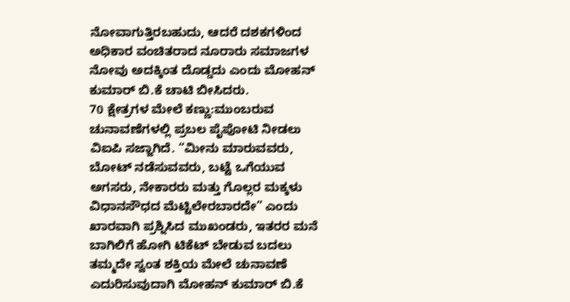ನೋವಾಗುತ್ತಿರಬಹುದು, ಆದರೆ ದಶಕಗಳಿಂದ ಅಧಿಕಾರ ವಂಚಿತರಾದ ನೂರಾರು ಸಮಾಜಗಳ ನೋವು ಅದಕ್ಕಿಂತ ದೊಡ್ಡದು ಎಂದು ಮೋಹನ್ ಕುಮಾರ್ ಬಿ.ಕೆ ಚಾಟಿ ಬೀಸಿದರು.
70 ಕ್ಷೇತ್ರಗಳ ಮೇಲೆ ಕಣ್ಣು:ಮುಂಬರುವ ಚುನಾವಣೆಗಳಲ್ಲಿ ಪ್ರಬಲ ಪೈಪೋಟಿ ನೀಡಲು ವಿಐಪಿ ಸಜ್ಜಾಗಿದೆ. “ಮೀನು ಮಾರುವವರು, ಬೋಟ್ ನಡೆಸುವವರು, ಬಟ್ಟೆ ಒಗೆಯುವ ಅಗಸರು, ನೇಕಾರರು ಮತ್ತು ಗೊಲ್ಲರ ಮಕ್ಕಳು ವಿಧಾನಸೌಧದ ಮೆಟ್ಟಿಲೇರಬಾರದೇ” ಎಂದು ಖಾರವಾಗಿ ಪ್ರಶ್ನಿಸಿದ ಮುಖಂಡರು, ಇತರರ ಮನೆ ಬಾಗಿಲಿಗೆ ಹೋಗಿ ಟಿಕೆಟ್ ಬೇಡುವ ಬದಲು ತಮ್ಮದೇ ಸ್ವಂತ ಶಕ್ತಿಯ ಮೇಲೆ ಚುನಾವಣೆ ಎದುರಿಸುವುದಾಗಿ ಮೋಹನ್ ಕುಮಾರ್ ಬಿ.ಕೆ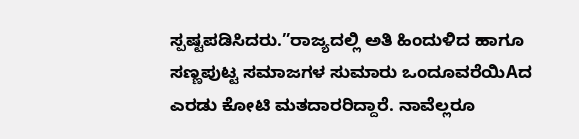ಸ್ಪಷ್ಟಪಡಿಸಿದರು.”ರಾಜ್ಯದಲ್ಲಿ ಅತಿ ಹಿಂದುಳಿದ ಹಾಗೂ ಸಣ್ಣಪುಟ್ಟ ಸಮಾಜಗಳ ಸುಮಾರು ಒಂದೂವರೆಯಿAದ ಎರಡು ಕೋಟಿ ಮತದಾರರಿದ್ದಾರೆ. ನಾವೆಲ್ಲರೂ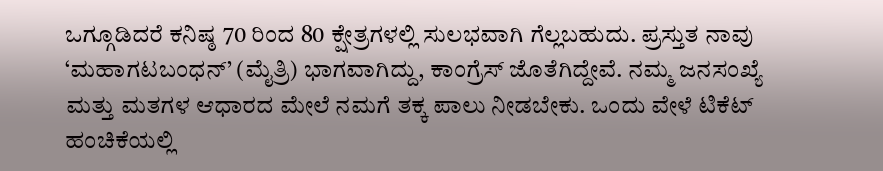ಒಗ್ಗೂಡಿದರೆ ಕನಿಷ್ಠ 70 ರಿಂದ 80 ಕ್ಷೇತ್ರಗಳಲ್ಲಿ ಸುಲಭವಾಗಿ ಗೆಲ್ಲಬಹುದು. ಪ್ರಸ್ತುತ ನಾವು ‘ಮಹಾಗಟಬಂಧನ್’ (ಮೈತ್ರಿ) ಭಾಗವಾಗಿದ್ದು, ಕಾಂಗ್ರೆಸ್ ಜೊತೆಗಿದ್ದೇವೆ. ನಮ್ಮ ಜನಸಂಖ್ಯೆ ಮತ್ತು ಮತಗಳ ಆಧಾರದ ಮೇಲೆ ನಮಗೆ ತಕ್ಕ ಪಾಲು ನೀಡಬೇಕು. ಒಂದು ವೇಳೆ ಟಿಕೆಟ್ ಹಂಚಿಕೆಯಲ್ಲಿ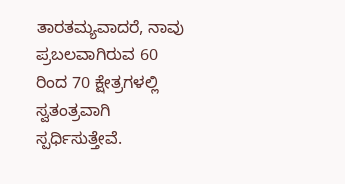ತಾರತಮ್ಯವಾದರೆ, ನಾವು ಪ್ರಬಲವಾಗಿರುವ 60 ರಿಂದ 70 ಕ್ಷೇತ್ರಗಳಲ್ಲಿ ಸ್ವತಂತ್ರವಾಗಿ ಸ್ಪರ್ಧಿಸುತ್ತೇವೆ.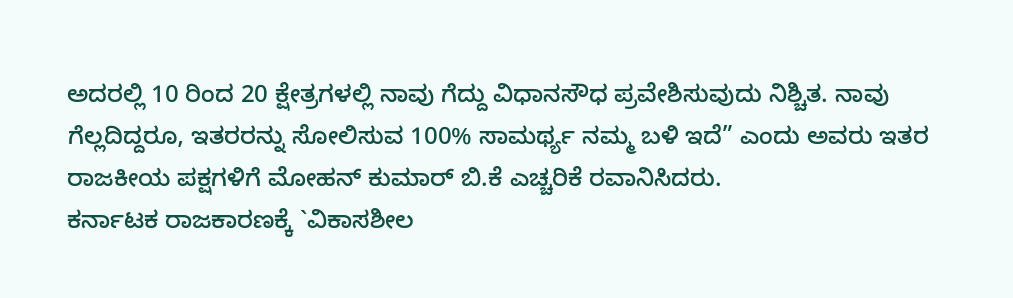ಅದರಲ್ಲಿ 10 ರಿಂದ 20 ಕ್ಷೇತ್ರಗಳಲ್ಲಿ ನಾವು ಗೆದ್ದು ವಿಧಾನಸೌಧ ಪ್ರವೇಶಿಸುವುದು ನಿಶ್ಚಿತ. ನಾವು ಗೆಲ್ಲದಿದ್ದರೂ, ಇತರರನ್ನು ಸೋಲಿಸುವ 100% ಸಾಮರ್ಥ್ಯ ನಮ್ಮ ಬಳಿ ಇದೆ” ಎಂದು ಅವರು ಇತರ ರಾಜಕೀಯ ಪಕ್ಷಗಳಿಗೆ ಮೋಹನ್ ಕುಮಾರ್ ಬಿ.ಕೆ ಎಚ್ಚರಿಕೆ ರವಾನಿಸಿದರು.
ಕರ್ನಾಟಕ ರಾಜಕಾರಣಕ್ಕೆ `ವಿಕಾಸಶೀಲ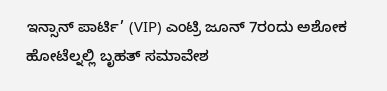ಇನ್ಸಾನ್ ಪಾರ್ಟಿ’ (VIP) ಎಂಟ್ರಿ ಜೂನ್ 7ರಂದು ಅಶೋಕ ಹೋಟೆಲ್ನಲ್ಲಿ ಬೃಹತ್ ಸಮಾವೇಶ